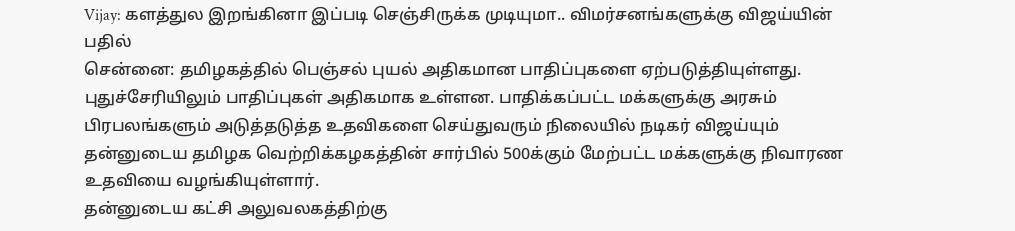Vijay: களத்துல இறங்கினா இப்படி செஞ்சிருக்க முடியுமா.. விமர்சனங்களுக்கு விஜய்யின் பதில்
சென்னை: தமிழகத்தில் பெஞ்சல் புயல் அதிகமான பாதிப்புகளை ஏற்படுத்தியுள்ளது. புதுச்சேரியிலும் பாதிப்புகள் அதிகமாக உள்ளன. பாதிக்கப்பட்ட மக்களுக்கு அரசும் பிரபலங்களும் அடுத்தடுத்த உதவிகளை செய்துவரும் நிலையில் நடிகர் விஜய்யும் தன்னுடைய தமிழக வெற்றிக்கழகத்தின் சார்பில் 500க்கும் மேற்பட்ட மக்களுக்கு நிவாரண உதவியை வழங்கியுள்ளார்.
தன்னுடைய கட்சி அலுவலகத்திற்கு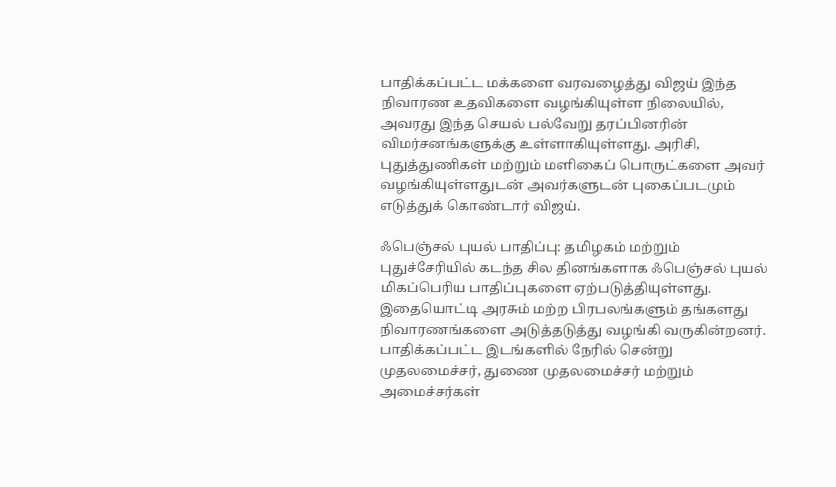பாதிக்கப்பட்ட மக்களை வரவழைத்து விஜய் இந்த நிவாரண உதவிகளை வழங்கியுள்ள நிலையில், அவரது இந்த செயல் பல்வேறு தரப்பினரின் விமர்சனங்களுக்கு உள்ளாகியுள்ளது. அரிசி, புதுத்துணிகள் மற்றும் மளிகைப் பொருட்களை அவர் வழங்கியுள்ளதுடன் அவர்களுடன் புகைப்படமும் எடுத்துக் கொண்டார் விஜய்.

ஃபெஞ்சல் புயல் பாதிப்பு: தமிழகம் மற்றும் புதுச்சேரியில் கடந்த சில தினங்களாக ஃபெஞ்சல் புயல் மிகப்பெரிய பாதிப்புகளை ஏற்படுத்தியுள்ளது. இதையொட்டி அரசும் மற்ற பிரபலங்களும் தங்களது நிவாரணங்களை அடுத்தடுத்து வழங்கி வருகின்றனர். பாதிக்கப்பட்ட இடங்களில் நேரில் சென்று முதலமைச்சர், துணை முதலமைச்சர் மற்றும் அமைச்சர்கள்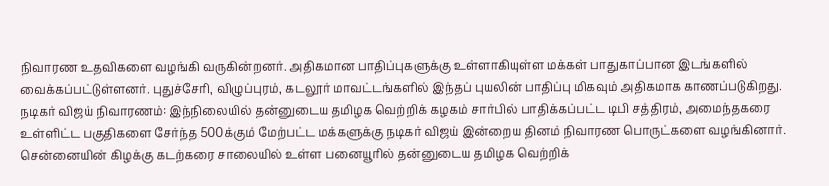நிவாரண உதவிகளை வழங்கி வருகின்றனர். அதிகமான பாதிப்புகளுக்கு உள்ளாகியுள்ள மக்கள் பாதுகாப்பான இடங்களில் வைக்கப்பட்டுள்ளனர். புதுச்சேரி, விழுப்புரம், கடலூர் மாவட்டங்களில் இந்தப் புயலின் பாதிப்பு மிகவும் அதிகமாக காணப்படுகிறது.
நடிகர் விஜய் நிவாரணம்: இந்நிலையில் தன்னுடைய தமிழக வெற்றிக் கழகம் சார்பில் பாதிக்கப்பட்ட டிபி சத்திரம், அமைந்தகரை உள்ளிட்ட பகுதிகளை சேர்ந்த 500க்கும் மேற்பட்ட மக்களுக்கு நடிகர் விஜய் இன்றைய தினம் நிவாரண பொருட்களை வழங்கினார். சென்னையின் கிழக்கு கடற்கரை சாலையில் உள்ள பனையூரில் தன்னுடைய தமிழக வெற்றிக்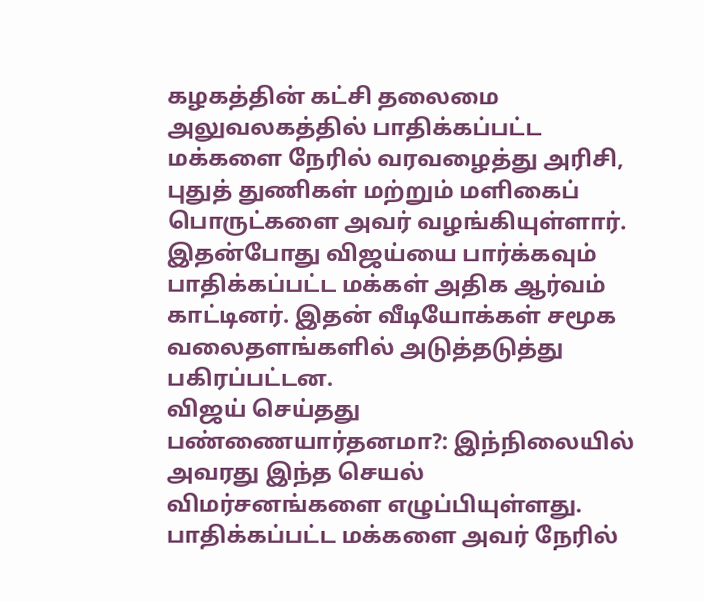கழகத்தின் கட்சி தலைமை அலுவலகத்தில் பாதிக்கப்பட்ட மக்களை நேரில் வரவழைத்து அரிசி, புதுத் துணிகள் மற்றும் மளிகைப் பொருட்களை அவர் வழங்கியுள்ளார். இதன்போது விஜய்யை பார்க்கவும் பாதிக்கப்பட்ட மக்கள் அதிக ஆர்வம் காட்டினர். இதன் வீடியோக்கள் சமூக வலைதளங்களில் அடுத்தடுத்து பகிரப்பட்டன.
விஜய் செய்தது பண்ணையார்தனமா?: இந்நிலையில் அவரது இந்த செயல் விமர்சனங்களை எழுப்பியுள்ளது. பாதிக்கப்பட்ட மக்களை அவர் நேரில்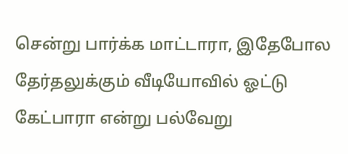சென்று பார்க்க மாட்டாரா, இதேபோல தேர்தலுக்கும் வீடியோவில் ஓட்டு கேட்பாரா என்று பல்வேறு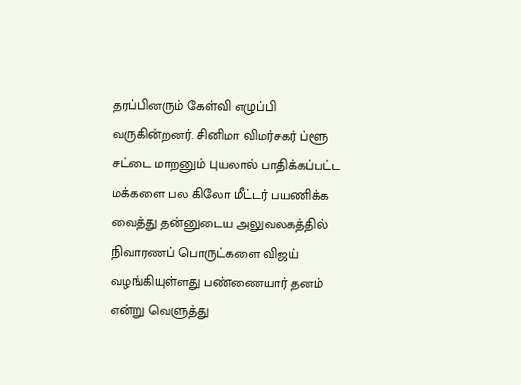தரப்பினரும் கேள்வி எழுப்பி வருகின்றனர். சினிமா விமர்சகர் ப்ளூ சட்டை மாறனும் புயலால் பாதிக்கப்பட்ட மக்களை பல கிலோ மீட்டர் பயணிக்க வைத்து தன்னுடைய அலுவலகத்தில் நிவாரணப் பொருட்களை விஜய் வழங்கியுள்ளது பண்ணையார் தனம் என்று வெளுத்து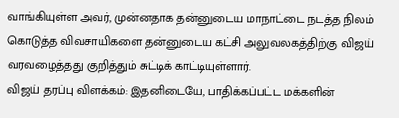வாங்கியுள்ள அவர், முன்னதாக தன்னுடைய மாநாட்டை நடத்த நிலம் கொடுத்த விவசாயிகளை தன்னுடைய கட்சி அலுவலகத்திற்கு விஜய் வரவழைத்தது குறித்தும் சுட்டிக் காட்டியுள்ளார்.
விஜய் தரப்பு விளக்கம்: இதனிடையே, பாதிக்கப்பட்ட மக்களின்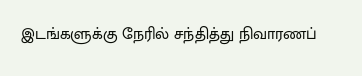இடங்களுக்கு நேரில் சந்தித்து நிவாரணப்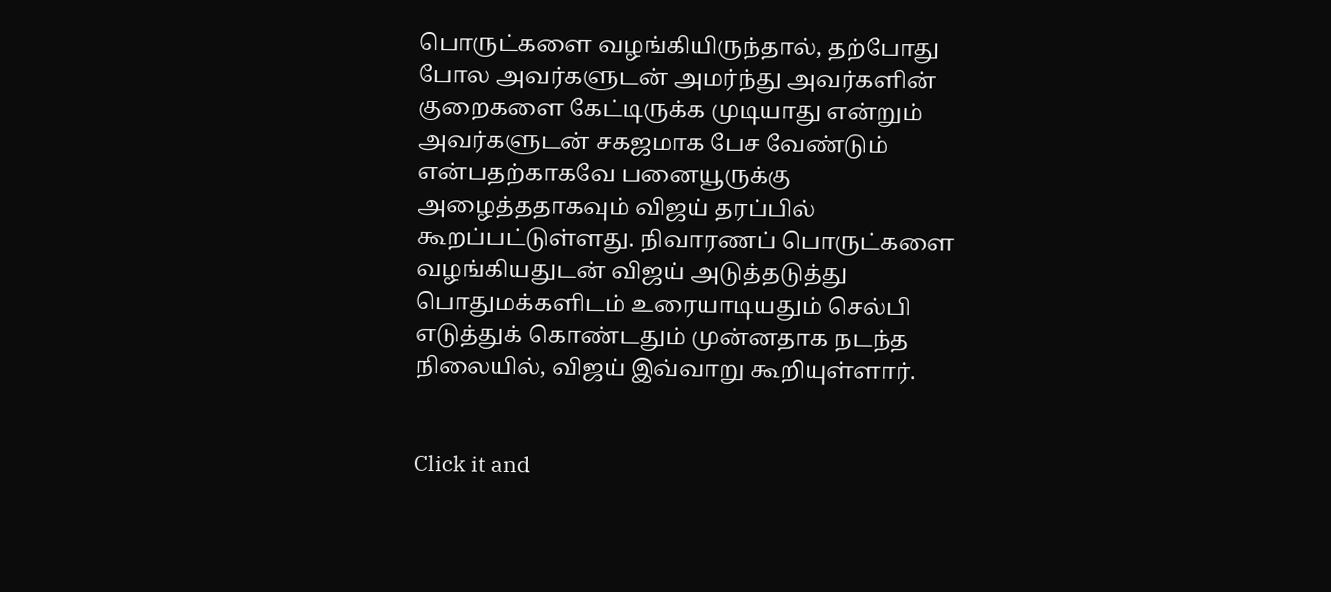பொருட்களை வழங்கியிருந்தால், தற்போது போல அவர்களுடன் அமர்ந்து அவர்களின் குறைகளை கேட்டிருக்க முடியாது என்றும் அவர்களுடன் சகஜமாக பேச வேண்டும் என்பதற்காகவே பனையூருக்கு அழைத்ததாகவும் விஜய் தரப்பில் கூறப்பட்டுள்ளது. நிவாரணப் பொருட்களை வழங்கியதுடன் விஜய் அடுத்தடுத்து பொதுமக்களிடம் உரையாடியதும் செல்பி எடுத்துக் கொண்டதும் முன்னதாக நடந்த நிலையில், விஜய் இவ்வாறு கூறியுள்ளார்.


Click it and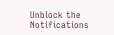Unblock the Notifications